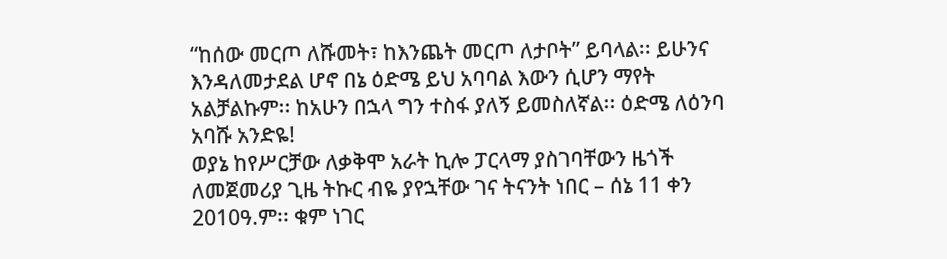“ከሰው መርጦ ለሹመት፣ ከእንጨት መርጦ ለታቦት” ይባላል፡፡ ይሁንና እንዳለመታደል ሆኖ በኔ ዕድሜ ይህ አባባል እውን ሲሆን ማየት አልቻልኩም፡፡ ከአሁን በኋላ ግን ተስፋ ያለኝ ይመስለኛል፡፡ ዕድሜ ለዕንባ አባሹ አንድዬ!
ወያኔ ከየሥርቻው ለቃቅሞ አራት ኪሎ ፓርላማ ያስገባቸውን ዜጎች ለመጀመሪያ ጊዜ ትኩር ብዬ ያየኋቸው ገና ትናንት ነበር – ሰኔ 11 ቀን 2010ዓ.ም፡፡ ቁም ነገር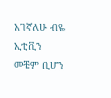አገኛለሁ ብዬ ኢቲቪን መቼም ቢሆን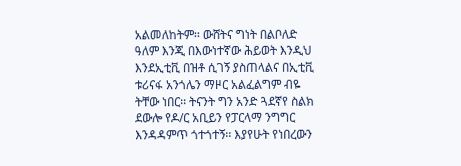አልመለከትም፡፡ ውሸትና ግነት በልቦለድ ዓለም እንጂ በእውነተኛው ሕይወት እንዲህ እንደኢቲቪ በዝቶ ሲገኝ ያስጠላልና በኢቲቪ ቱሪናፋ አንጎሌን ማዞር አልፈልግም ብዬ ትቸው ነበር፡፡ ትናንት ግን አንድ ጓደኛየ ስልክ ደውሎ የዶ/ር አቢይን የፓርላማ ንግግር እንዳዳምጥ ጎተጎተኝ፡፡ እያየሁት የነበረውን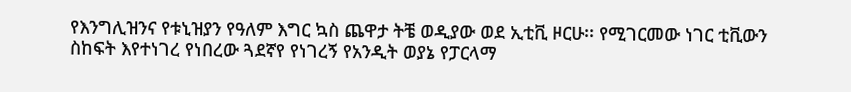የእንግሊዝንና የቱኒዝያን የዓለም እግር ኳስ ጨዋታ ትቼ ወዲያው ወደ ኢቲቪ ዞርሁ፡፡ የሚገርመው ነገር ቲቪውን ስከፍት እየተነገረ የነበረው ጓደኛየ የነገረኝ የአንዲት ወያኔ የፓርላማ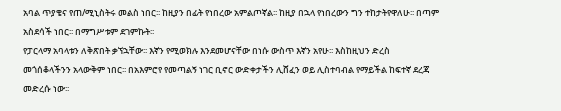አባል ጥያቄና የጠ/ሚኒስትሩ መልስ ነበር፡፡ ከዚያን በፊት የነበረው አምልጦኛል፡፡ ከዚያ በኋላ የነበረውን ግን ተከታትየዋለሁ፡፡ በጣም አስደሳች ነበር፡፡ በማግሥቱም ደገምኩት፡፡
የፓርላማ አባላቱን ለቅጽበት ቃኘኋቸው፡፡ እኛን የሚወክሉ እንደመሆናቸው በነሱ ውስጥ እኛን አየሁ፡፡ እስከዚህን ድረስ መጎሰቆላችንን አላውቅም ነበር፡፡ በአእምሮየ የመጣልኝ ነገር ቢኖር ውድቀታችን ሊሸፈን ወይ ሊስተባብል የማይችል ከፍተኛ ደረጃ መድረሱ ነው፡፡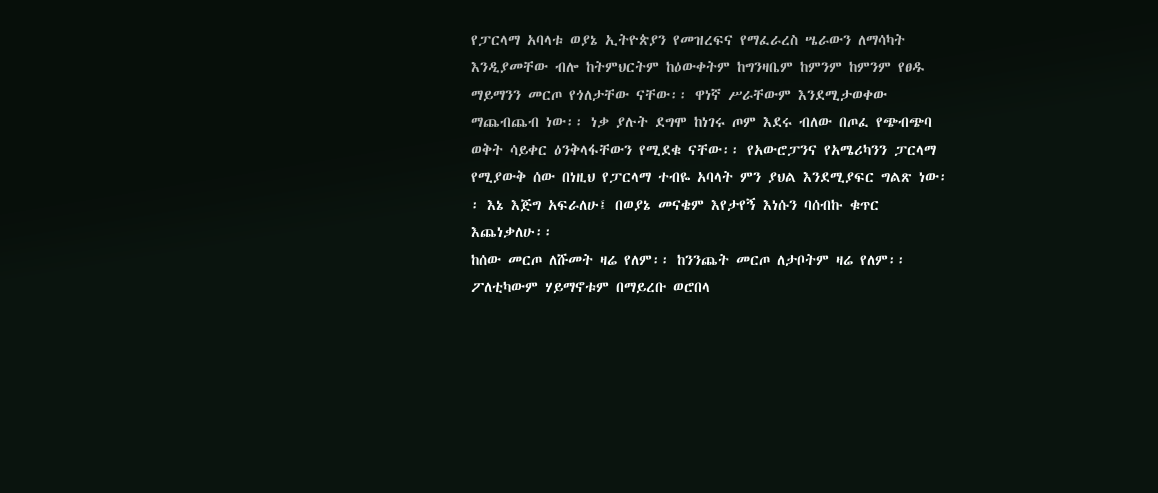የፓርላማ አባላቱ ወያኔ ኢትዮጵያን የመዝረፍና የማፈራረስ ሤራውን ለማሳካት እንዲያመቸው ብሎ ከትምህርትም ከዕውቀትም ከግንዛቤም ከምንም ከምንም የፀዱ ማይማንን መርጦ የጎለታቸው ናቸው፡፡ ዋነኛ ሥራቸውም እንደሚታወቀው ማጨብጨብ ነው፡፡ ነቃ ያሉት ደግሞ ከነገሩ ጦም እደሩ ብለው በጦፈ የጭብጭባ ወቅት ሳይቀር ዕንቅላፋቸውን የሚደቁ ናቸው፡፡ የአውሮፓንና የአሜሪካንን ፓርላማ የሚያውቅ ሰው በነዚህ የፓርላማ ተብዬ አባላት ምን ያህል እንደሚያፍር ግልጽ ነው፡፡ እኔ እጅግ አፍራለሁ፤ በወያኔ መናቄም እየታየኝ እነሱን ባሰብኩ ቁጥር እጨነቃለሁ፡፡
ከሰው መርጦ ለሹመት ዛሬ የለም፡፡ ከንንጨት መርጦ ለታቦትም ዛሬ የለም፡፡ ፖለቲካውም ሃይማኖቱም በማይረቡ ወሮበላ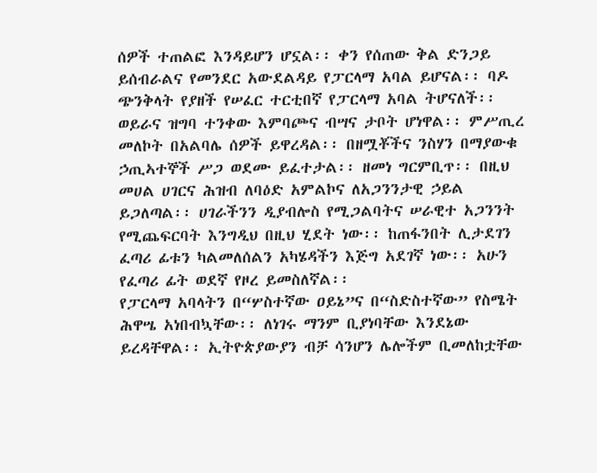ሰዎች ተጠልፎ እንዳይሆን ሆኗል፡፡ ቀን የሰጠው ቅል ድንጋይ ይሰብራልና የመንደር አውደልዳይ የፓርላማ አባል ይሆናል፡፡ ባዶ ጭንቅላት የያዘች የሠፈር ተርቲበኛ የፓርላማ አባል ትሆናለች፡፡ ወይራና ዝግባ ተንቀው እምባጮና ብሣና ታቦት ሆነዋል፡፡ ምሥጢረ መለኮት በአልባሌ ሰዎች ይዋረዳል፡፡ በዘሟቾችና ንስሃን በማያውቁ ኃጢኣተኞች ሥጋ ወደሙ ይፈተታል፡፡ ዘመነ ግርምቢጥ፡፡ በዚህ መሀል ሀገርና ሕዝብ ለባዕድ አምልኮና ለአጋንንታዊ ኃይል ይጋለጣል፡፡ ሀገራችንን ዲያብሎስ የሚጋልባትና ሠራዊተ አጋንንት የሚጨፍርባት እንግዲህ በዚህ ሂደት ነው፡፡ ከጠፋንበት ሊታደገን ፈጣሪ ፊቱን ካልመለሰልን አካሄዳችን እጅግ አደገኛ ነው፡፡ አሁን የፈጣሪ ፊት ወደኛ የዞረ ይመስለኛል፡፡
የፓርላማ አባላትን በ“ሦስተኛው ዐይኔ”ና በ“ስድስተኛው” የስሜት ሕዋሤ አነበብኳቸው፡፡ ለነገሩ ማንም ቢያነባቸው እንደኔው ይረዳቸዋል፡፡ ኢትዮጵያውያን ብቻ ሳንሆን ሌሎችም ቢመለከቷቸው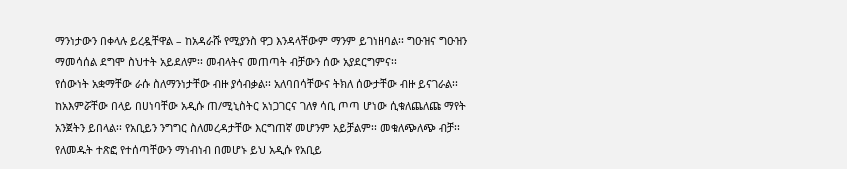ማንነታውን በቀላሉ ይረዷቸዋል – ከአዳራሹ የሚያንስ ዋጋ እንዳላቸውም ማንም ይገነዘባል፡፡ ግዑዝና ግዑዝን ማመሳሰል ደግሞ ስህተት አይደለም፡፡ መብላትና መጠጣት ብቻውን ሰው አያደርግምና፡፡
የሰውነት አቋማቸው ራሱ ስለማንነታቸው ብዙ ያሳብቃል፡፡ አለባበሳቸውና ትክለ ሰውታቸው ብዙ ይናገራል፡፡ ከአእምሯቸው በላይ በሀነባቸው አዲሱ ጠ/ሚኒስትር አነጋገርና ገለፃ ሳቢ ጦጣ ሆነው ሲቁለጨለጩ ማየት አንጀትን ይበላል፡፡ የአቢይን ንግግር ስለመረዳታቸው እርግጠኛ መሆንም አይቻልም፡፡ መቁለጭለጭ ብቻ፡፡ የለመዱት ተጽፎ የተሰጣቸውን ማነብነብ በመሆኑ ይህ አዲሱ የአቢይ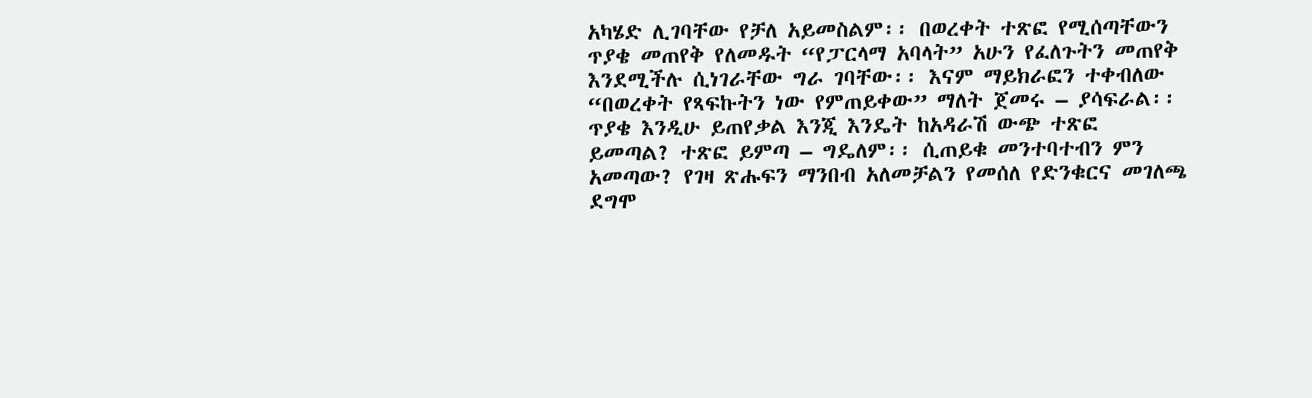አካሄድ ሊገባቸው የቻለ አይመስልም፡፡ በወረቀት ተጽፎ የሚሰጣቸውን ጥያቄ መጠየቅ የለመዱት “የፓርላማ አባላት” አሁን የፈለጉትን መጠየቅ እንደሚችሉ ሲነገራቸው ግራ ገባቸው፡፡ እናም ማይክራፎን ተቀብለው “በወረቀት የጻፍኩትን ነው የምጠይቀው” ማለት ጀመሩ – ያሳፍራል፡፡ ጥያቄ እንዲሁ ይጠየቃል እንጂ እንዴት ከአዳራሽ ውጭ ተጽፎ ይመጣል? ተጽፎ ይምጣ – ግዴለም፡፡ ሲጠይቁ መንተባተብን ምን አመጣው? የገዛ ጽሑፍን ማንበብ አለመቻልን የመሰለ የድንቁርና መገለጫ ደግሞ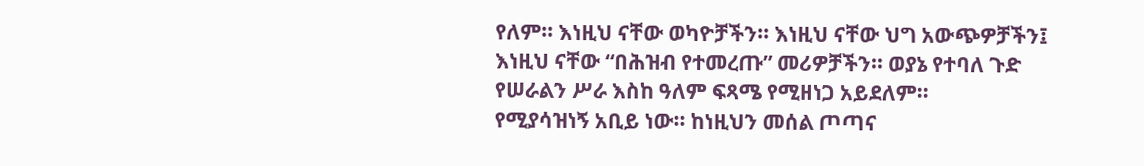የለም፡፡ እነዚህ ናቸው ወካዮቻችን፡፡ እነዚህ ናቸው ህግ አውጭዎቻችን፤ እነዚህ ናቸው “በሕዝብ የተመረጡ” መሪዎቻችን፡፡ ወያኔ የተባለ ጉድ የሠራልን ሥራ እስከ ዓለም ፍጻሜ የሚዘነጋ አይደለም፡፡
የሚያሳዝነኝ አቢይ ነው፡፡ ከነዚህን መሰል ጦጣና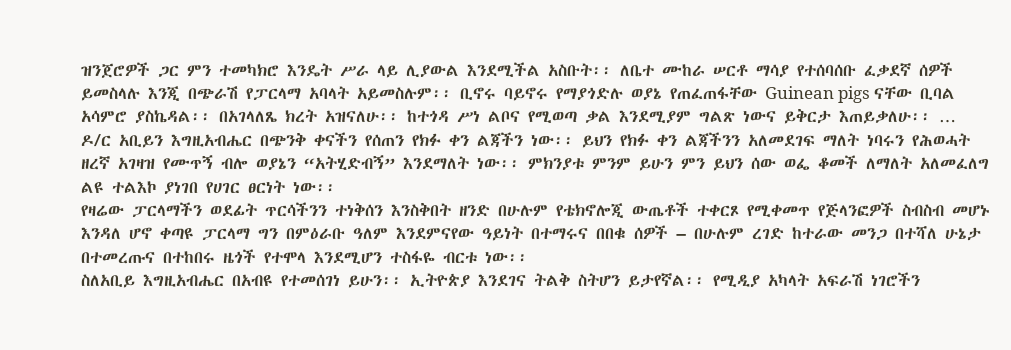ዝንጀሮዎች ጋር ምን ተመካክሮ እንዴት ሥራ ላይ ሊያውል እንደሚችል አስቡት፡፡ ለቤተ ሙከራ ሠርቶ ማሳያ የተሰባሰቡ ፈቃደኛ ሰዎች ይመስላሉ እንጂ በጭራሽ የፓርላማ አባላት አይመስሉም፡፡ ቢኖሩ ባይኖሩ የማያጎድሉ ወያኔ የጠፈጠፋቸው Guinean pigs ናቸው ቢባል አሳምሮ ያስኬዳል፡፡ በአገላለጼ ክረት አዝናለሁ፡፡ ከተጎዳ ሥነ ልቦና የሚወጣ ቃል እንደሚያም ግልጽ ነውና ይቅርታ እጠይቃለሁ፡፡ …
ዶ/ር አቢይን እግዚአብሔር በጭንቅ ቀናችን የሰጠን የክፉ ቀን ልጃችን ነው፡፡ ይህን የክፉ ቀን ልጃችንን አለመደገፍ ማለት ነባሩን የሕወሓት ዘረኛ አገዛዝ የሙጥኝ ብሎ ወያኔን “አትሂድብኝ” እንደማለት ነው፡፡ ምክንያቱ ምንም ይሁን ምን ይህን ሰው ወፌ ቆመች ለማለት አለመፈለግ ልዩ ተልእኮ ያነገበ የሀገር ፀርነት ነው፡፡
የዛሬው ፓርላማችን ወደፊት ጥርሳችንን ተነቅሰን እንስቅበት ዘንድ በሁሉም የቴክኖሎጂ ውጤቶች ተቀርጾ የሚቀመጥ የጅላንፎዎች ስብስብ መሆኑ እንዳለ ሆኖ ቀጣዩ ፓርላማ ግን በምዕራቡ ዓለም እንደምናየው ዓይነት በተማሩና በበቁ ሰዎች – በሁሉም ረገድ ከተራው መንጋ በተሻለ ሁኔታ በተመረጡና በተከበሩ ዜጎች የተሞላ እንደሚሆን ተስፋዬ ብርቱ ነው፡፡
ስለአቢይ እግዚአብሔር በአብዩ የተመሰገነ ይሁን፡፡ ኢትዮጵያ እንደገና ትልቅ ስትሆን ይታየኛል፡፡ የሚዲያ አካላት አፍራሽ ነገሮችን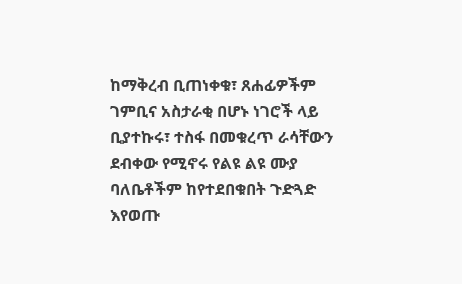ከማቅረብ ቢጠነቀቁ፣ ጸሐፊዎችም ገምቢና አስታራቂ በሆኑ ነገሮች ላይ ቢያተኩሩ፣ ተስፋ በመቁረጥ ራሳቸውን ደብቀው የሚኖሩ የልዩ ልዩ ሙያ ባለቤቶችም ከየተደበቁበት ጉድጓድ እየወጡ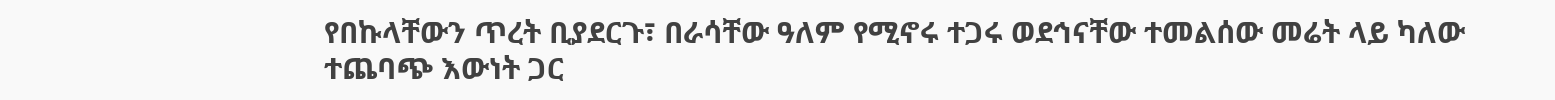የበኩላቸውን ጥረት ቢያደርጉ፣ በራሳቸው ዓለም የሚኖሩ ተጋሩ ወደኅናቸው ተመልሰው መሬት ላይ ካለው ተጨባጭ እውነት ጋር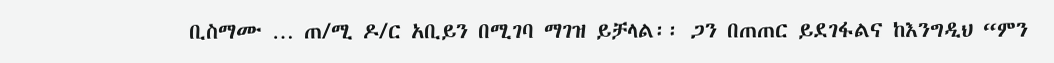ቢስማሙ … ጠ/ሚ ዶ/ር አቢይን በሚገባ ማገዝ ይቻላል፡፡ ጋን በጠጠር ይደገፋልና ከእንግዲህ “ምን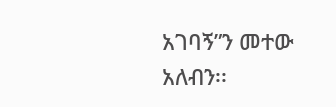አገባኝ”ን መተው አለብን፡፡